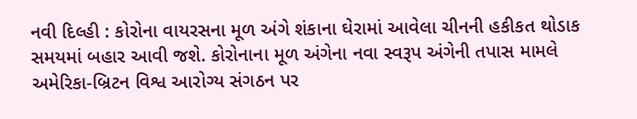નવી દિલ્હી : કોરોના વાયરસના મૂળ અંગે શંકાના ઘેરામાં આવેલા ચીનની હકીકત થોડાક સમયમાં બહાર આવી જશે. કોરોનાના મૂળ અંગેના નવા સ્વરૂપ અંગેની તપાસ મામલે અમેરિકા-બ્રિટન વિશ્વ આરોગ્ય સંગઠન પર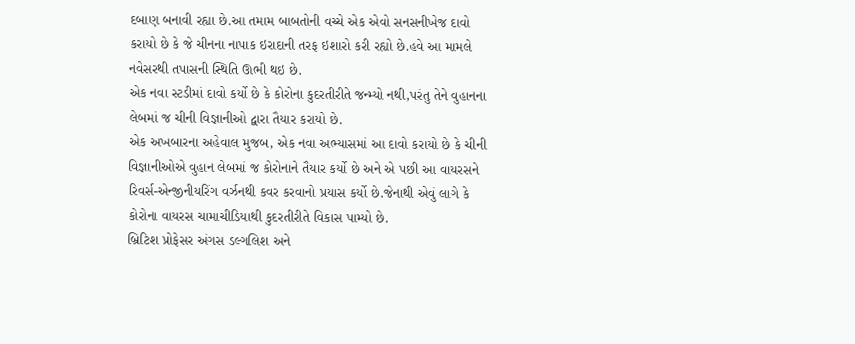દબાણ બનાવી રહ્યા છે.આ તમામ બાબતોની વચ્ચે એક એવો સનસનીખેજ દાવો કરાયો છે કે જે ચીનના નાપાક ઇરાદાની તરફ ઇશારો કરી રહ્યો છે.હવે આ મામલે નવેસરથી તપાસની સ્થિતિ ઊભી થઇ છે.
એક નવા સ્ટડીમાં દાવો કર્યો છે કે કોરોના કુદરતીરીતે જન્મ્યો નથી,પરંતુ તેને વુહાનના લેબમાં જ ચીની વિજ્ઞાનીઓ દ્વારા તૈયાર કરાયો છે.
એક અખબારના અહેવાલ મુજબ, એક નવા અભ્યાસમાં આ દાવો કરાયો છે કે ચીની વિજ્ઞાનીઓએ વુહાન લેબમાં જ કોરોનાને તૈયાર કર્યો છે અને એ પછી આ વાયરસને રિવર્સ-એન્જીનીયરિંગ વર્ઝનથી કવર કરવાનો પ્રયાસ કર્યો છે.જેનાથી એવું લાગે કે કોરોના વાયરસ ચામાચીડિયાથી કુદરતીરીતે વિકાસ પામ્યો છે.
બ્રિટિશ પ્રોફેસર અંગસ ડલ્ગલિશ અને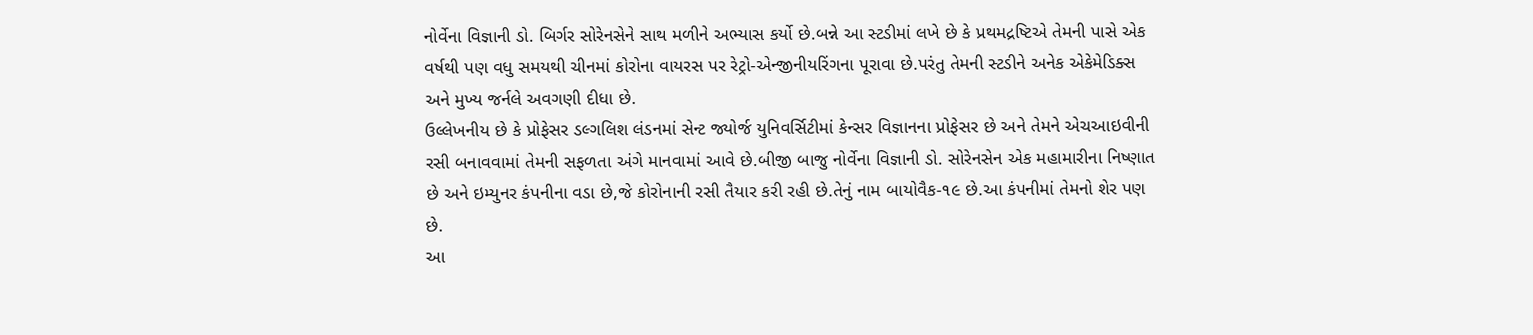નોર્વેના વિજ્ઞાની ડો. બિર્ગર સોરેનસેને સાથ મળીને અભ્યાસ કર્યો છે.બન્ને આ સ્ટડીમાં લખે છે કે પ્રથમદ્રષ્ટિએ તેમની પાસે એક વર્ષથી પણ વધુ સમયથી ચીનમાં કોરોના વાયરસ પર રેટ્રો-એન્જીનીયરિંગના પૂરાવા છે.પરંતુ તેમની સ્ટડીને અનેક એકેમેડિક્સ અને મુખ્ય જર્નલે અવગણી દીધા છે.
ઉલ્લેખનીય છે કે પ્રોફેસર ડલ્ગલિશ લંડનમાં સેન્ટ જ્યોર્જ યુનિવર્સિટીમાં કેન્સર વિજ્ઞાનના પ્રોફેસર છે અને તેમને એચઆઇવીની રસી બનાવવામાં તેમની સફળતા અંગે માનવામાં આવે છે.બીજી બાજુ નોર્વેના વિજ્ઞાની ડો. સોરેનસેન એક મહામારીના નિષ્ણાત છે અને ઇમ્યુનર કંપનીના વડા છે,જે કોરોનાની રસી તૈયાર કરી રહી છે.તેનું નામ બાયોવૈક-૧૯ છે.આ કંપનીમાં તેમનો શેર પણ છે.
આ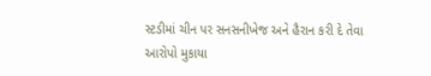સ્ટડીમાં ચીન પર સનસનીખેજ અને હૈરાન કરી દે તેવા આરોપો મુકાયા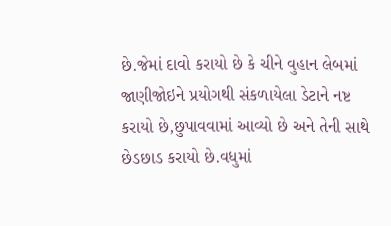છે.જેમાં દાવો કરાયો છે કે ચીને વુહાન લેબમાં જાણીજોઇને પ્રયોગથી સંકળાયેલા ડેટાને નષ્ટ કરાયો છે,છુપાવવામાં આવ્યો છે અને તેની સાથે છેડછાડ કરાયો છે.વધુમાં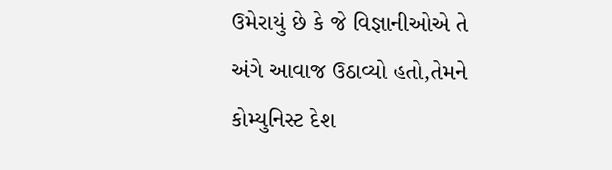ઉમેરાયું છે કે જે વિજ્ઞાનીઓએ તે અંગે આવાજ ઉઠાવ્યો હતો,તેમને કોમ્યુનિસ્ટ દેશ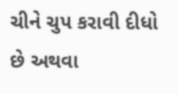ચીને ચુપ કરાવી દીધો છે અથવા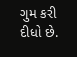ગુમ કરી દીધો છે.